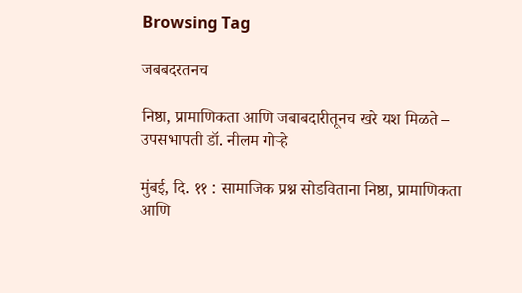Browsing Tag

जबबदरतनच

निष्ठा, प्रामाणिकता आणि जबाबदारीतूनच खरे यश मिळते – उपसभापती डॉ. नीलम गोऱ्हे

मुंबई, दि. ११ : सामाजिक प्रश्न सोडविताना निष्ठा, प्रामाणिकता आणि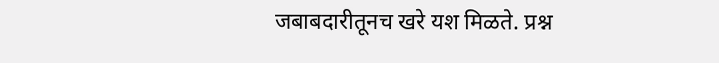जबाबदारीतूनच खरे यश मिळते. प्रश्न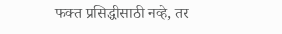फक्त प्रसिद्धीसाठी नव्हे, तर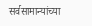सर्वसामान्यांच्या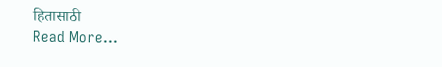हितासाठी
Read More...